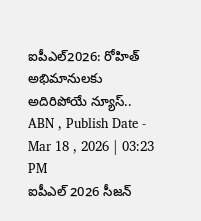ఐపీఎల్2026: రోహిత్ అభిమానులకు అదిరిపోయే న్యూస్..
ABN , Publish Date - Mar 18 , 2026 | 03:23 PM
ఐపీఎల్ 2026 సీజన్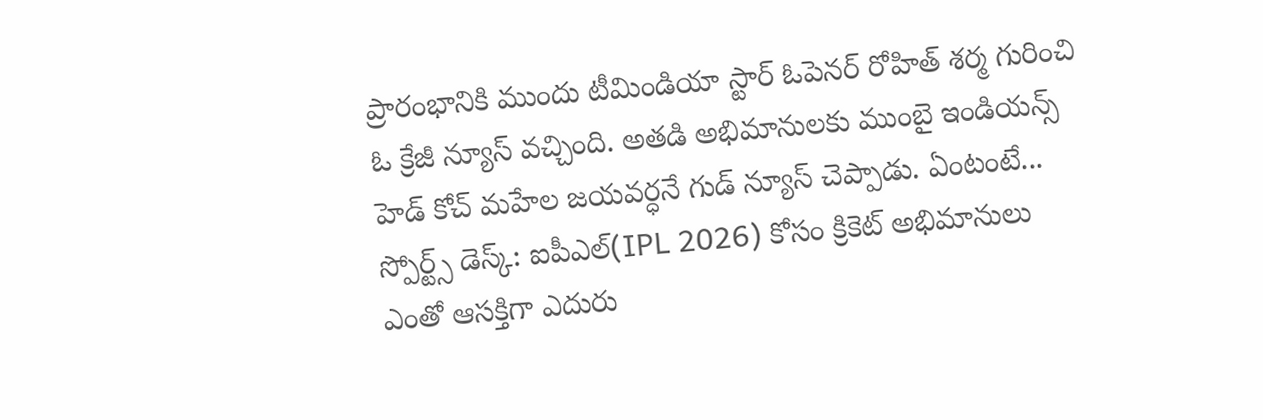ప్రారంభానికి ముందు టీమిండియా స్టార్ ఓపెనర్ రోహిత్ శర్మ గురించి ఓ క్రేజీ న్యూస్ వచ్చింది. అతడి అభిమానులకు ముంబై ఇండియన్స్ హెడ్ కోచ్ మహేల జయవర్ధనే గుడ్ న్యూస్ చెప్పాడు. ఏంటంటే...
స్పోర్ట్స్ డెస్క్: ఐపీఎల్(IPL 2026) కోసం క్రికెట్ అభిమానులు ఎంతో ఆసక్తిగా ఎదురు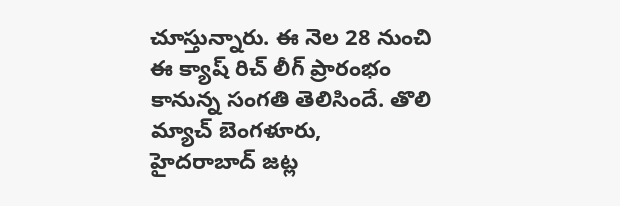చూస్తున్నారు. ఈ నెల 28 నుంచి ఈ క్యాష్ రిచ్ లీగ్ ప్రారంభం కానున్న సంగతి తెలిసిందే. తొలి మ్యాచ్ బెంగళూరు, హైదరాబాద్ జట్ల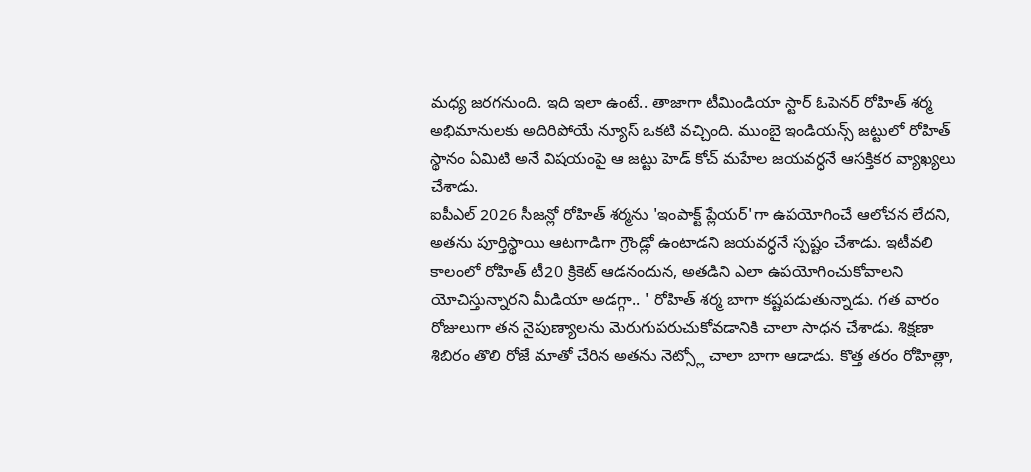మధ్య జరగనుంది. ఇది ఇలా ఉంటే.. తాజాగా టీమిండియా స్టార్ ఓపెనర్ రోహిత్ శర్మ అభిమానులకు అదిరిపోయే న్యూస్ ఒకటి వచ్చింది. ముంబై ఇండియన్స్ జట్టులో రోహిత్ స్థానం ఏమిటి అనే విషయంపై ఆ జట్టు హెడ్ కోచ్ మహేల జయవర్ధనే ఆసక్తికర వ్యాఖ్యలు చేశాడు.
ఐపీఎల్ 2026 సీజన్లో రోహిత్ శర్మను 'ఇంపాక్ట్ ప్లేయర్'గా ఉపయోగించే ఆలోచన లేదని, అతను పూర్తిస్థాయి ఆటగాడిగా గ్రౌండ్లో ఉంటాడని జయవర్ధనే స్పష్టం చేశాడు. ఇటీవలి కాలంలో రోహిత్ టీ20 క్రికెట్ ఆడనందున, అతడిని ఎలా ఉపయోగించుకోవాలని యోచిస్తున్నారని మీడియా అడగ్గా.. ' రోహిత్ శర్మ బాగా కష్టపడుతున్నాడు. గత వారం రోజులుగా తన నైపుణ్యాలను మెరుగుపరుచుకోవడానికి చాలా సాధన చేశాడు. శిక్షణా శిబిరం తొలి రోజే మాతో చేరిన అతను నెట్స్లో చాలా బాగా ఆడాడు. కొత్త తరం రోహిత్లా,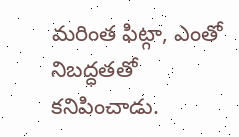మరింత ఫిట్గా, ఎంతో నిబద్ధతతో కనిపించాడు.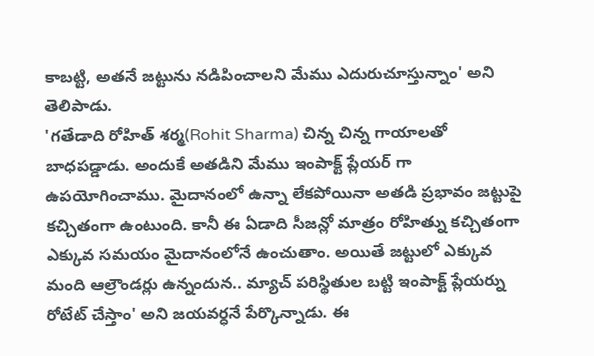కాబట్టి, అతనే జట్టును నడిపించాలని మేము ఎదురుచూస్తున్నాం' అని తెలిపాడు.
'గతేడాది రోహిత్ శర్మ(Rohit Sharma) చిన్న చిన్న గాయాలతో బాధపడ్డాడు. అందుకే అతడిని మేము ఇంపాక్ట్ ప్లేయర్ గా ఉపయోగించాము. మైదానంలో ఉన్నా లేకపోయినా అతడి ప్రభావం జట్టుపై కచ్చితంగా ఉంటుంది. కానీ ఈ ఏడాది సీజన్లో మాత్రం రోహిత్ను కచ్చితంగా ఎక్కువ సమయం మైదానంలోనే ఉంచుతాం. అయితే జట్టులో ఎక్కువ మంది ఆల్రౌండర్లు ఉన్నందున.. మ్యాచ్ పరిస్థితుల బట్టి ఇంపాక్ట్ ప్లేయర్ను రోటేట్ చేస్తాం' అని జయవర్ధనే పేర్కొన్నాడు. ఈ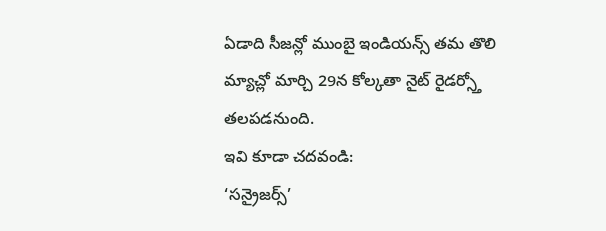ఏడాది సీజన్లో ముంబై ఇండియన్స్ తమ తొలి మ్యాచ్లో మార్చి 29న కోల్కతా నైట్ రైడర్స్తో తలపడనుంది.
ఇవి కూడా చదవండి:
‘సన్రైజర్స్’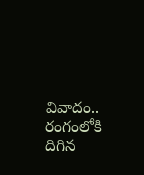వివాదం.. రంగంలోకి దిగిన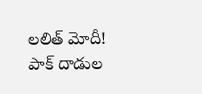లలిత్ మోదీ!
పాక్ దాడుల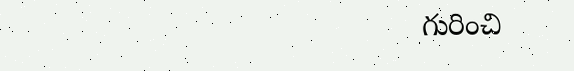గురించి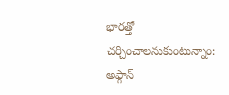భారత్తో చర్చించాలనుకుంటున్నాం: అఫ్గాన్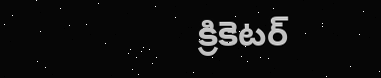క్రికెటర్